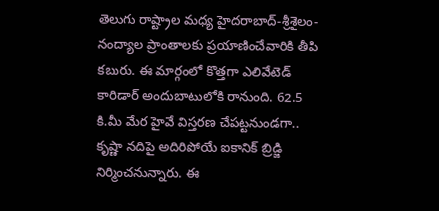తెలుగు రాష్ట్రాల మధ్య హైదరాబాద్-శ్రీశైలం-నంద్యాల ప్రాంతాలకు ప్రయాణించేవారికి తీపి కబురు. ఈ మార్గంలో కొత్తగా ఎలివేటెడ్ కారిడార్ అందుబాటులోకి రానుంది. 62.5 కి.మీ మేర హైవే విస్తరణ చేపట్టనుండగా.. కృష్ణా నదిపై అదిరిపోయే ఐకానిక్ బ్రిడ్జి నిర్మించనున్నారు. ఈ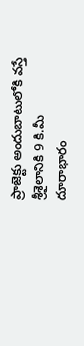ప్రాజెక్టు అందుబాటులోకి వస్తే శ్రీశైలానికి 9 కి.మీ దూరాభారం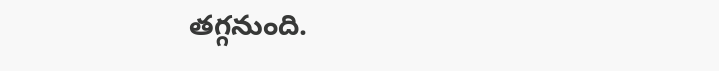తగ్గనుంది.